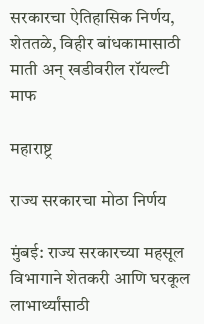सरकारचा ऐतिहासिक निर्णय, शेततळे, विहीर बांधकामासाठी माती अन् खडीवरील रॉयल्टी माफ

महाराष्ट्र

राज्य सरकारचा मोठा निर्णय

मुंबई: राज्य सरकारच्या महसूल विभागाने शेतकरी आणि घरकूल लाभार्थ्यांसाठी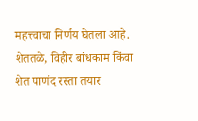महत्त्वाचा निर्णय घेतला आहे. शेततळे, विहीर बांधकाम किंवा शेत पाणंद रस्ता तयार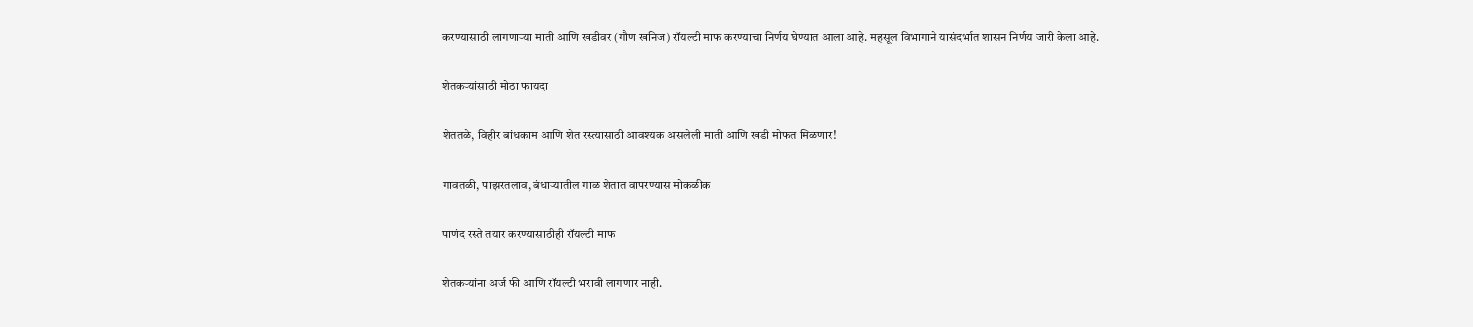करण्यासाठी लागणाऱ्या माती आणि खडीवर (गौण खनिज) रॉयल्टी माफ करण्याचा निर्णय घेण्यात आला आहे. महसूल विभागाने यासंदर्भात शासन निर्णय जारी केला आहे.

शेतकऱ्यांसाठी मोठा फायदा

शेततळे, विहीर बांधकाम आणि शेत रस्त्यासाठी आवश्यक असलेली माती आणि खडी मोफत मिळणार!

गावतळी, पाझरतलाव, बंधाऱ्यातील गाळ शेतात वापरण्यास मोकळीक

पाणंद रस्ते तयार करण्यासाठीही रॉयल्टी माफ

शेतकऱ्यांना अर्ज फी आणि रॉयल्टी भरावी लागणार नाही.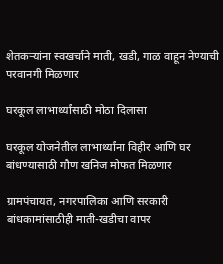शेतकऱ्यांना स्वखर्चाने माती, खडी, गाळ वाहून नेण्याची परवानगी मिळणार

घरकूल लाभार्थ्यांसाठी मोठा दिलासा

घरकूल योजनेतील लाभार्थ्यांना विहीर आणि घर बांधण्यासाठी गौण खनिज मोफत मिळणार

ग्रामपंचायत, नगरपालिका आणि सरकारी बांधकामांसाठीही माती-खडीचा वापर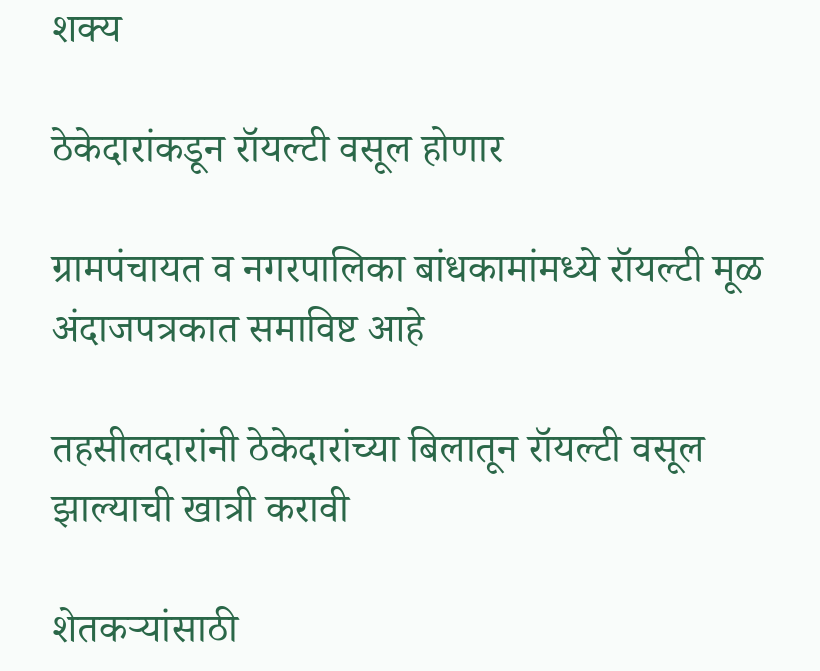शक्य

ठेकेदारांकडून रॉयल्टी वसूल होणार

ग्रामपंचायत व नगरपालिका बांधकामांमध्ये रॉयल्टी मूळ अंदाजपत्रकात समाविष्ट आहे

तहसीलदारांनी ठेकेदारांच्या बिलातून रॉयल्टी वसूल झाल्याची खात्री करावी

शेतकऱ्यांसाठी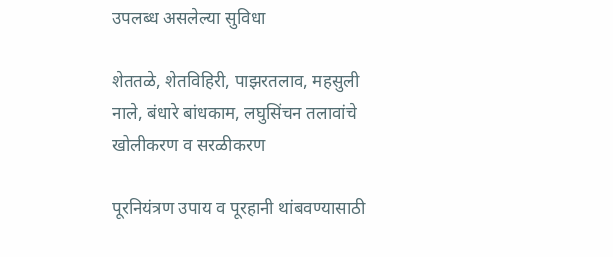उपलब्ध असलेल्या सुविधा

शेततळे, शेतविहिरी, पाझरतलाव, महसुली नाले, बंधारे बांधकाम, लघुसिंचन तलावांचे खोलीकरण व सरळीकरण

पूरनियंत्रण उपाय व पूरहानी थांबवण्यासाठी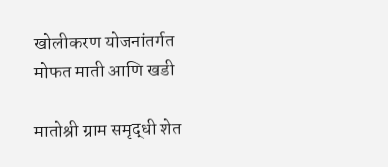खोलीकरण योजनांतर्गत मोफत माती आणि खडी

मातोश्री ग्राम समृद्धी शेत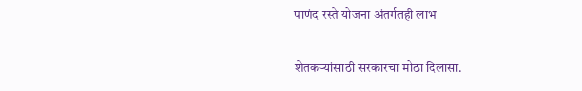पाणंद रस्ते योजना अंतर्गतही लाभ

शेतकऱ्यांसाठी सरकारचा मोठा दिलासा.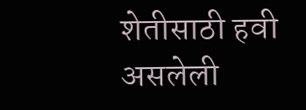शेतीसाठी हवी असलेली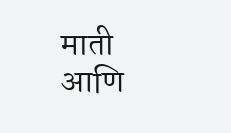माती आणि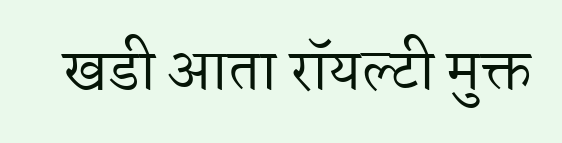खडी आता रॉयल्टी मुक्त